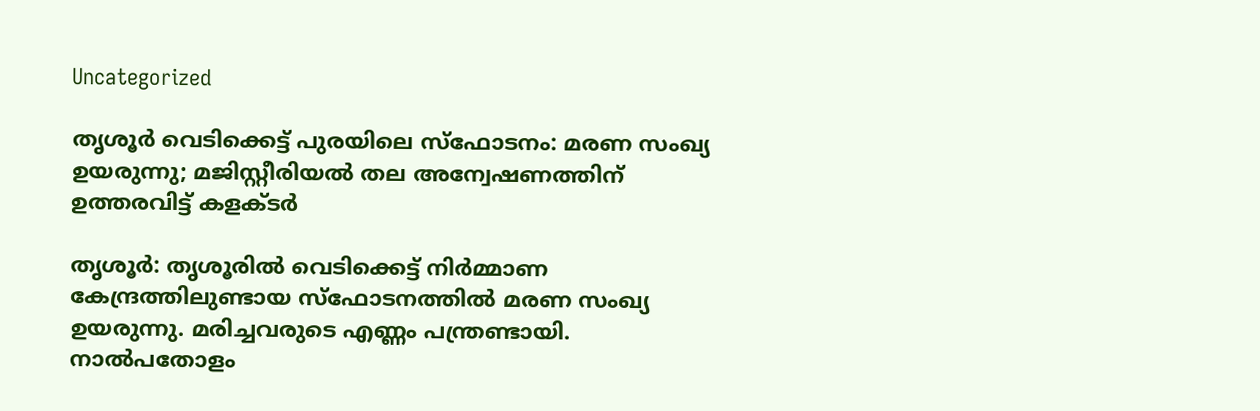Uncategorized

തൃശൂർ വെടിക്കെട്ട് പുരയിലെ സ്‌ഫോടനം: മരണ സംഖ്യ ഉയരുന്നു; മജിസ്റ്റീരിയൽ തല അന്വേഷണത്തിന് ഉത്തരവിട്ട് കളക്ടർ

തൃശൂര്‍: തൃശൂരില്‍ വെടിക്കെട്ട് നിര്‍മ്മാണ കേന്ദ്രത്തിലുണ്ടായ സ്ഫോടനത്തില്‍ മരണ സംഖ്യ ഉയരുന്നു. മരിച്ചവരുടെ എണ്ണം പന്ത്രണ്ടായി. നാല്‍പതോളം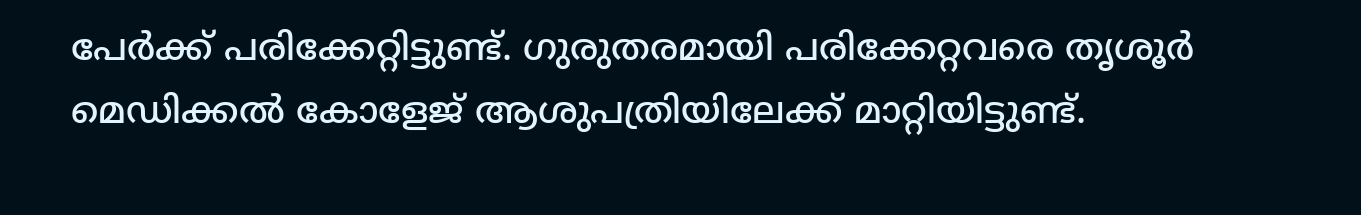പേര്‍ക്ക് പരിക്കേറ്റിട്ടുണ്ട്. ഗുരുതരമായി പരിക്കേറ്റവരെ തൃശൂര്‍ മെഡിക്കല്‍ കോളേജ് ആശുപത്രിയിലേക്ക് മാറ്റിയിട്ടുണ്ട്.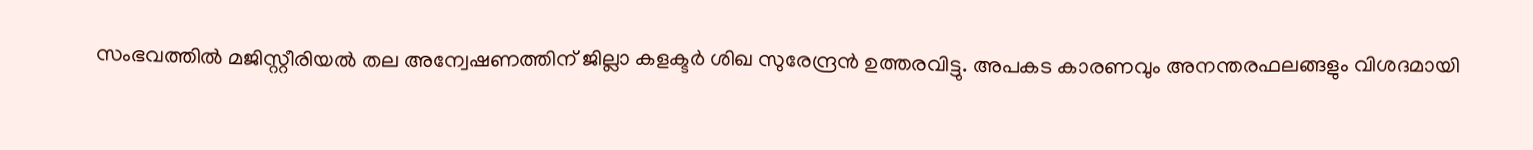സംഭവത്തില്‍ മജിസ്റ്റീരിയല്‍ തല അന്വേഷണത്തിന് ജില്ലാ കളക്ടര്‍ ശിഖ സുരേന്ദ്രന്‍ ഉത്തരവിട്ടു. അപകട കാരണവും അനന്തരഫലങ്ങളും വിശദമായി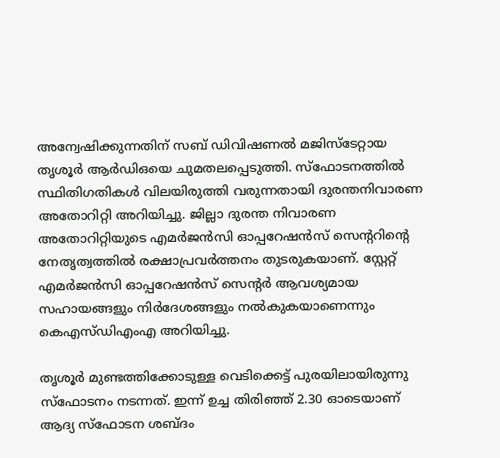അന്വേഷിക്കുന്നതിന് സബ് ഡിവിഷണല്‍ മജിസ്‌ടേറ്റായ തൃശൂര്‍ ആര്‍ഡിഒയെ ചുമതലപ്പെടുത്തി. സ്‌ഫോടനത്തില്‍ സ്ഥിതിഗതികള്‍ വിലയിരുത്തി വരുന്നതായി ദുരന്തനിവാരണ അതോറിറ്റി അറിയിച്ചു. ജില്ലാ ദുരന്ത നിവാരണ അതോറിറ്റിയുടെ എമര്‍ജന്‍സി ഓപ്പറേഷന്‍സ് സെന്ററിന്റെ നേതൃത്വത്തില്‍ രക്ഷാപ്രവര്‍ത്തനം തുടരുകയാണ്. സ്റ്റേറ്റ് എമര്‍ജന്‍സി ഓപ്പറേഷന്‍സ് സെന്റര്‍ ആവശ്യമായ സഹായങ്ങളും നിര്‍ദേശങ്ങളും നല്‍കുകയാണെന്നും കെഎസ്ഡിഎംഎ അറിയിച്ചു.

തൃശൂര്‍ മുണ്ടത്തിക്കോടുള്ള വെടിക്കെട്ട് പുരയിലായിരുന്നു സ്‌ഫോടനം നടന്നത്. ഇന്ന് ഉച്ച തിരിഞ്ഞ് 2.30 ഓടെയാണ് ആദ്യ സ്‌ഫോടന ശബ്ദം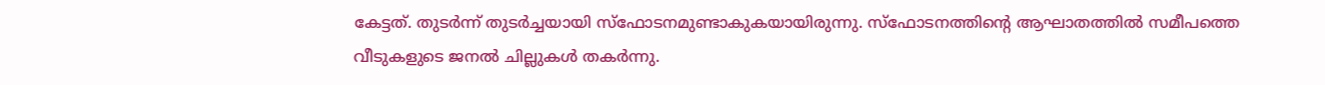കേട്ടത്. തുടര്‍ന്ന് തുടര്‍ച്ചയായി സ്‌ഫോടനമുണ്ടാകുകയായിരുന്നു. സ്ഫോടനത്തിന്റെ ആഘാതത്തില്‍ സമീപത്തെ വീടുകളുടെ ജനല്‍ ചില്ലുകള്‍ തകര്‍ന്നു.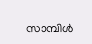സാമ്പിള്‍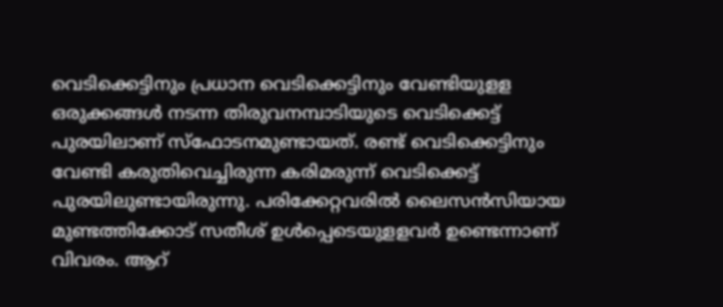വെടിക്കെട്ടിനും പ്രധാന വെടിക്കെട്ടിനും വേണ്ടിയുളള ഒരുക്കങ്ങള്‍ നടന്ന തിരുവനമ്പാടിയുടെ വെടിക്കെട്ട് പുരയിലാണ് സ്ഫോടനമുണ്ടായത്. രണ്ട് വെടിക്കെട്ടിനും വേണ്ടി കരുതിവെച്ചിരുന്ന കരിമരുന്ന് വെടിക്കെട്ട് പുരയിലുണ്ടായിരുന്നു. പരിക്കേറ്റവരില്‍ ലൈസന്‍സിയായ മുണ്ടത്തിക്കോട് സതീശ് ഉള്‍പ്പെടെയുളളവര്‍ ഉണ്ടെന്നാണ് വിവരം. ആറ്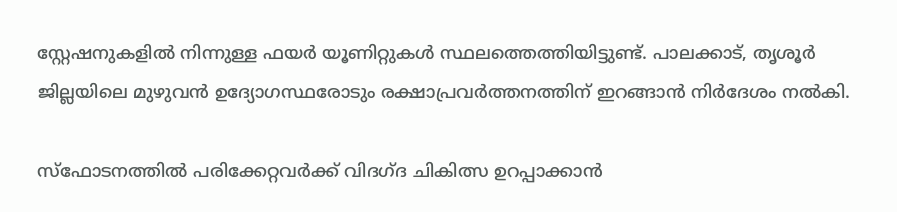സ്റ്റേഷനുകളില്‍ നിന്നുള്ള ഫയര്‍ യൂണിറ്റുകള്‍ സ്ഥലത്തെത്തിയിട്ടുണ്ട്. പാലക്കാട്, തൃശൂര്‍ ജില്ലയിലെ മുഴുവന്‍ ഉദ്യോഗസ്ഥരോടും രക്ഷാപ്രവര്‍ത്തനത്തിന് ഇറങ്ങാന്‍ നിര്‍ദേശം നല്‍കി.

സ്ഫോടനത്തില്‍ പരിക്കേറ്റവര്‍ക്ക് വിദഗ്ദ ചികിത്സ ഉറപ്പാക്കാന്‍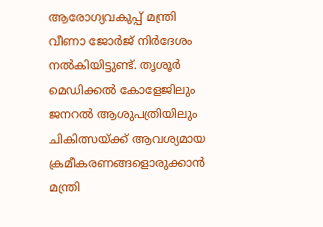ആരോഗ്യവകുപ്പ് മന്ത്രി വീണാ ജോര്‍ജ് നിര്‍ദേശം നല്‍കിയിട്ടുണ്ട്. തൃശൂര്‍ മെഡിക്കല്‍ കോളേജിലും ജനറല്‍ ആശുപത്രിയിലും ചികിത്സയ്ക്ക് ആവശ്യമായ ക്രമീകരണങ്ങളൊരുക്കാന്‍ മന്ത്രി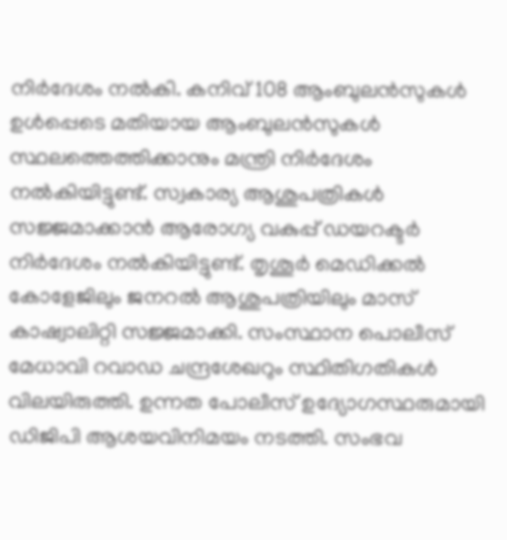നിര്‍ദേശം നല്‍കി. കനിവ് 108 ആംബുലന്‍സുകള്‍ ഉള്‍പ്പെടെ മതിയായ ആംബുലന്‍സുകള്‍ സ്ഥലത്തെത്തിക്കാനും മന്ത്രി നിര്‍ദേശം നല്‍കിയിട്ടുണ്ട്. സ്വകാര്യ ആശുപത്രികള്‍ സജ്ജമാക്കാന്‍ ആരോഗ്യ വകുപ്പ് ഡയറക്ടര്‍ നിര്‍ദേശം നല്‍കിയിട്ടുണ്ട്. തൃശൂര്‍ മെഡിക്കല്‍ കോളേജിലും ജനറല്‍ ആശുപത്രിയിലും മാസ് കാഷ്വാലിറ്റി സജ്ജമാക്കി. സംസ്ഥാന പൊലീസ് മേധാവി റവാഡ ചന്ദ്രശേഖറും സ്ഥിതിഗതികള്‍ വിലയിരുത്തി. ഉന്നത പോലീസ് ഉദ്യോഗസ്ഥരുമായി ഡിജിപി ആശയവിനിമയം നടത്തി. സംഭവ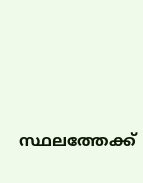സ്ഥലത്തേക്ക്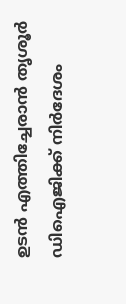ഉടന്‍ എത്തിച്ചേരാന്‍ തൃശൂര്‍ ഡിഐജിക്ക് നിര്‍ദേശം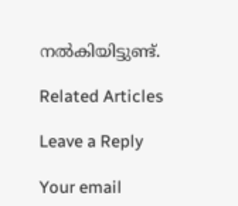നല്‍കിയിട്ടുണ്ട്.

Related Articles

Leave a Reply

Your email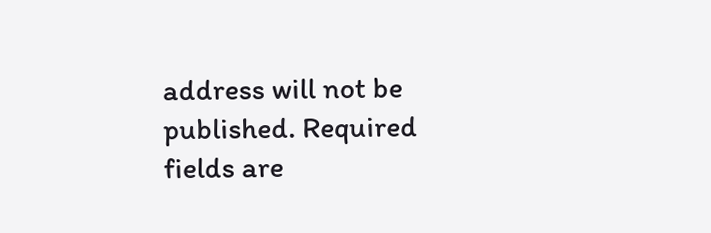address will not be published. Required fields are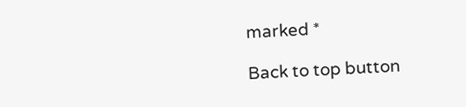marked *

Back to top button